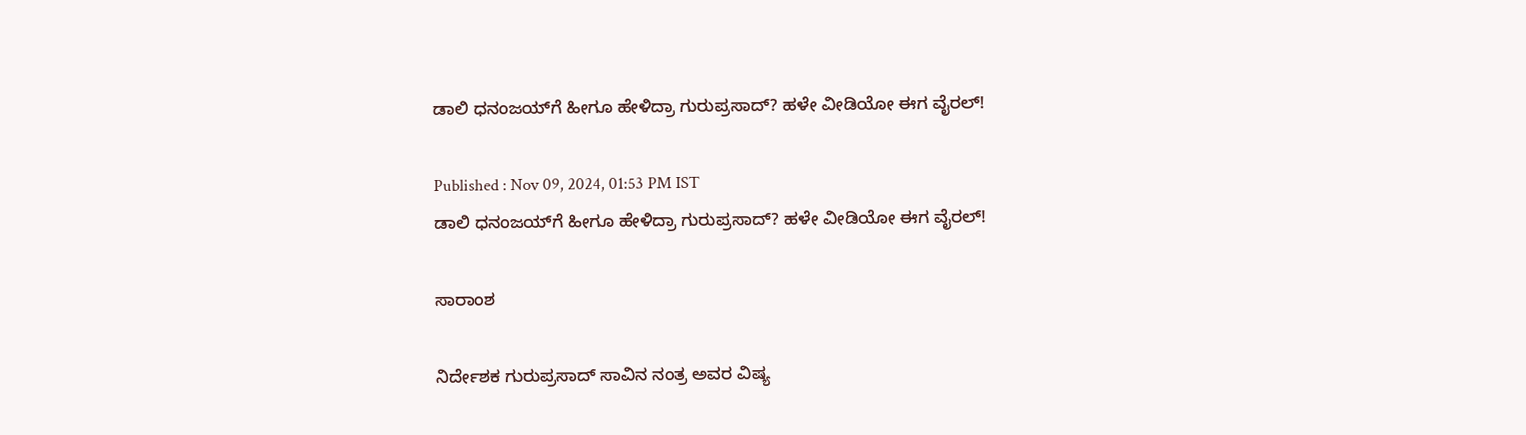ಡಾಲಿ ಧನಂಜಯ್‌ಗೆ ಹೀಗೂ ಹೇಳಿದ್ರಾ ಗುರುಪ್ರಸಾದ್? ಹಳೇ ವೀಡಿಯೋ ಈಗ ವೈರಲ್!

Published : Nov 09, 2024, 01:53 PM IST
ಡಾಲಿ ಧನಂಜಯ್‌ಗೆ ಹೀಗೂ ಹೇಳಿದ್ರಾ ಗುರುಪ್ರಸಾದ್? ಹಳೇ ವೀಡಿಯೋ ಈಗ ವೈರಲ್!

ಸಾರಾಂಶ

ನಿರ್ದೇಶಕ ಗುರುಪ್ರಸಾದ್ ಸಾವಿನ ನಂತ್ರ ಅವರ ವಿಷ್ಯ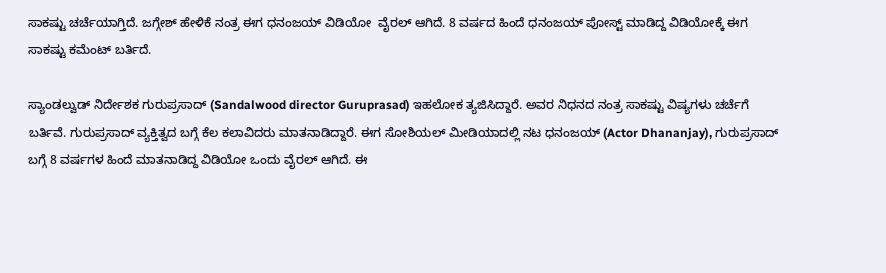ಸಾಕಷ್ಟು ಚರ್ಚೆಯಾಗ್ತಿದೆ. ಜಗ್ಗೇಶ್ ಹೇಳಿಕೆ ನಂತ್ರ ಈಗ ಧನಂಜಯ್ ವಿಡಿಯೋ  ವೈರಲ್ ಆಗಿದೆ. 8 ವರ್ಷದ ಹಿಂದೆ ಧನಂಜಯ್ ಪೋಸ್ಟ್ ಮಾಡಿದ್ದ ವಿಡಿಯೋಕ್ಕೆ ಈಗ ಸಾಕಷ್ಟು ಕಮೆಂಟ್ ಬರ್ತಿದೆ.

ಸ್ಯಾಂಡಲ್ವುಡ್ ನಿರ್ದೇಶಕ ಗುರುಪ್ರಸಾದ್ (Sandalwood director Guruprasad) ಇಹಲೋಕ ತ್ಯಜಿಸಿದ್ದಾರೆ. ಅವರ ನಿಧನದ ನಂತ್ರ ಸಾಕಷ್ಟು ವಿಷ್ಯಗಳು ಚರ್ಚೆಗೆ ಬರ್ತಿವೆ. ಗುರುಪ್ರಸಾದ್ ವ್ಯಕ್ತಿತ್ವದ ಬಗ್ಗೆ ಕೆಲ ಕಲಾವಿದರು ಮಾತನಾಡಿದ್ದಾರೆ. ಈಗ ಸೋಶಿಯಲ್ ಮೀಡಿಯಾದಲ್ಲಿ ನಟ ಧನಂಜಯ್ (Actor Dhananjay), ಗುರುಪ್ರಸಾದ್ ಬಗ್ಗೆ 8 ವರ್ಷಗಳ ಹಿಂದೆ ಮಾತನಾಡಿದ್ದ ವಿಡಿಯೋ ಒಂದು ವೈರಲ್ ಆಗಿದೆ. ಈ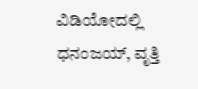ವಿಡಿಯೋದಲ್ಲಿ ಧನಂಜಯ್, ವೃತ್ತಿ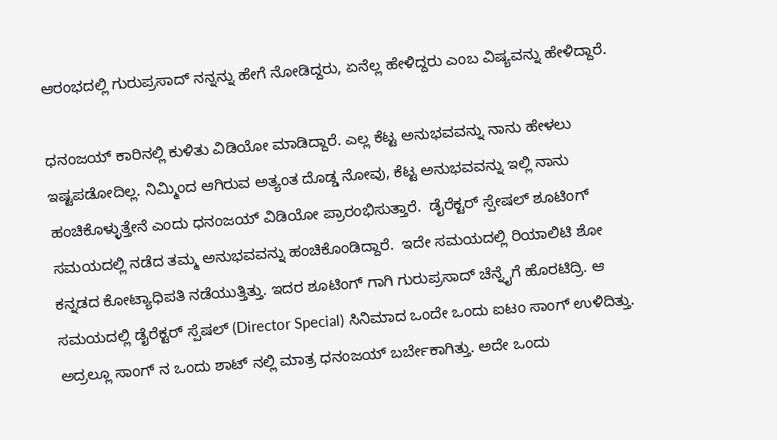ಆರಂಭದಲ್ಲಿ ಗುರುಪ್ರಸಾದ್ ನನ್ನನ್ನು ಹೇಗೆ ನೋಡಿದ್ದರು, ಏನೆಲ್ಲ ಹೇಳಿದ್ದರು ಎಂಬ ವಿಷ್ಯವನ್ನು ಹೇಳಿದ್ದಾರೆ.

ಧನಂಜಯ್ ಕಾರಿನಲ್ಲಿ ಕುಳಿತು ವಿಡಿಯೋ ಮಾಡಿದ್ದಾರೆ. ಎಲ್ಲ ಕೆಟ್ಟ ಅನುಭವವನ್ನು ನಾನು ಹೇಳಲು ಇಷ್ಟಪಡೋದಿಲ್ಲ. ನಿಮ್ಮಿಂದ ಆಗಿರುವ ಅತ್ಯಂತ ದೊಡ್ಡ ನೋವು, ಕೆಟ್ಟ ಅನುಭವವನ್ನು ಇಲ್ಲಿ ನಾನು ಹಂಚಿಕೊಳ್ಳುತ್ತೇನೆ ಎಂದು ಧನಂಜಯ್ ವಿಡಿಯೋ ಪ್ರಾರಂಭಿಸುತ್ತಾರೆ.  ಡೈರೆಕ್ಟರ್ ಸ್ಪೇಷಲ್ ಶೂಟಿಂಗ್ ಸಮಯದಲ್ಲಿ ನಡೆದ ತಮ್ಮ ಅನುಭವವನ್ನು ಹಂಚಿಕೊಂಡಿದ್ದಾರೆ.  ಇದೇ ಸಮಯದಲ್ಲಿ ರಿಯಾಲಿಟಿ ಶೋ ಕನ್ನಡದ ಕೋಟ್ಯಾಧಿಪತಿ ನಡೆಯುತ್ತಿತ್ತು. ಇದರ ಶೂಟಿಂಗ್ ಗಾಗಿ ಗುರುಪ್ರಸಾದ್ ಚೆನ್ನೈಗೆ ಹೊರಟಿದ್ರಿ. ಆ ಸಮಯದಲ್ಲಿ ಡೈರೆಕ್ಟರ್ ಸ್ಪೆಷಲ್ (Director Special) ಸಿನಿಮಾದ ಒಂದೇ ಒಂದು ಐಟಂ ಸಾಂಗ್ ಉಳಿದಿತ್ತು. ಅದ್ರಲ್ಲೂ ಸಾಂಗ್ ನ ಒಂದು ಶಾಟ್ ನಲ್ಲಿ ಮಾತ್ರ ಧನಂಜಯ್ ಬರ್ಬೇಕಾಗಿತ್ತು. ಅದೇ ಒಂದು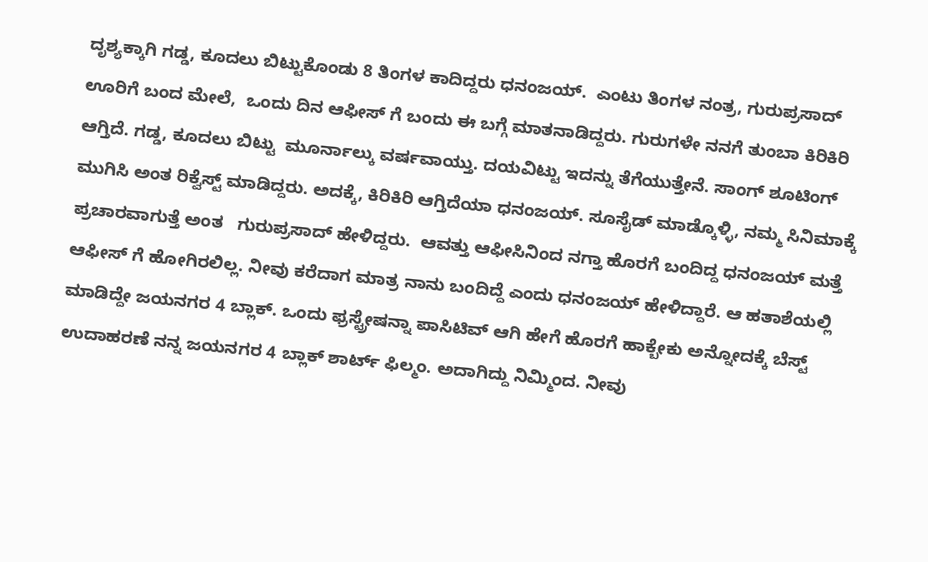ದೃಶ್ಯಕ್ಕಾಗಿ ಗಡ್ಡ, ಕೂದಲು ಬಿಟ್ಟುಕೊಂಡು 8 ತಿಂಗಳ ಕಾದಿದ್ದರು ಧನಂಜಯ್.  ಎಂಟು ತಿಂಗಳ ನಂತ್ರ, ಗುರುಪ್ರಸಾದ್ ಊರಿಗೆ ಬಂದ ಮೇಲೆ,  ಒಂದು ದಿನ ಆಫೀಸ್ ಗೆ ಬಂದು ಈ ಬಗ್ಗೆ ಮಾತನಾಡಿದ್ದರು. ಗುರುಗಳೇ ನನಗೆ ತುಂಬಾ ಕಿರಿಕಿರಿ ಆಗ್ತಿದೆ. ಗಡ್ಡ, ಕೂದಲು ಬಿಟ್ಟು  ಮೂರ್ನಾಲ್ಕು ವರ್ಷವಾಯ್ತು. ದಯವಿಟ್ಟು ಇದನ್ನು ತೆಗೆಯುತ್ತೇನೆ. ಸಾಂಗ್ ಶೂಟಿಂಗ್ ಮುಗಿಸಿ ಅಂತ ರಿಕ್ವೆಸ್ಟ್ ಮಾಡಿದ್ದರು. ಅದಕ್ಕೆ, ಕಿರಿಕಿರಿ ಆಗ್ತಿದೆಯಾ ಧನಂಜಯ್. ಸೂಸೈಡ್ ಮಾಡ್ಕೊಳ್ಳಿ, ನಮ್ಮ ಸಿನಿಮಾಕ್ಕೆ ಪ್ರಚಾರವಾಗುತ್ತೆ ಅಂತ   ಗುರುಪ್ರಸಾದ್ ಹೇಳಿದ್ದರು.  ಆವತ್ತು ಆಫೀಸಿನಿಂದ ನಗ್ತಾ ಹೊರಗೆ ಬಂದಿದ್ದ ಧನಂಜಯ್ ಮತ್ತೆ  ಆಫೀಸ್ ಗೆ ಹೋಗಿರಲಿಲ್ಲ. ನೀವು ಕರೆದಾಗ ಮಾತ್ರ ನಾನು ಬಂದಿದ್ದೆ ಎಂದು ಧನಂಜಯ್ ಹೇಳಿದ್ದಾರೆ. ಆ ಹತಾಶೆಯಲ್ಲಿ ಮಾಡಿದ್ದೇ ಜಯನಗರ 4 ಬ್ಲಾಕ್. ಒಂದು ಫ್ರಸ್ಟ್ರೇಷನ್ನಾ ಪಾಸಿಟಿವ್ ಆಗಿ ಹೇಗೆ ಹೊರಗೆ ಹಾಕ್ಬೇಕು ಅನ್ನೋದಕ್ಕೆ ಬೆಸ್ಟ್ ಉದಾಹರಣೆ ನನ್ನ ಜಯನಗರ 4 ಬ್ಲಾಕ್ ಶಾರ್ಟ್ ಫಿಲ್ಮಂ. ಅದಾಗಿದ್ದು ನಿಮ್ಮಿಂದ. ನೀವು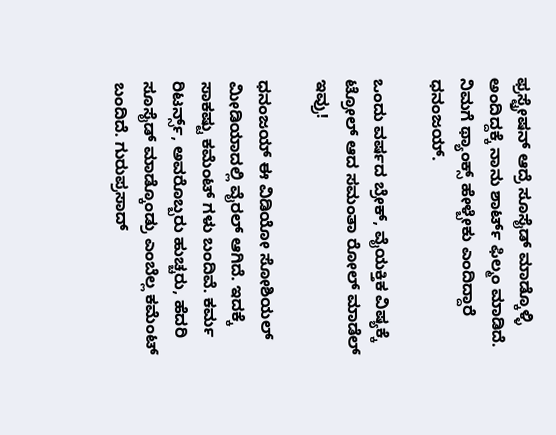ಫ್ರಸ್ಟ್ರೇಷನ್ ಆದ್ರೆ ಸೂಸೈಡ್ ಮಾಡ್ಕೊಳ್ಳಿ ಅಂದಿದ್ದಕ್ಕೆ ನಾನು ಶಾರ್ಟ್ ಫಿಲ್ಮಂ ಮಾಡಿದೆ. ನಿಮಗೆ ಥ್ಯಾಂಕ್ಸ್ ಹೇಳ್ಬೇಕು ಎಂದಿದ್ದಾರೆ ಧನಂಜಯ್.

ಒಂದು ವರ್ಷದ ಬ್ರೇಕ್‌, ವೈಯಕ್ತಿಕ ವಿಷ್ಯಕ್ಕೆ ಟ್ರೋಲ್‌ ಆದ ಸಮಂತಾ ರೋಲ್ ಮಾಡೆಲ್ ಇವ್ರು!

ಧನಂಜಯ್ ಈ ವಿಡಿಯೋ ಸೋಶಿಯಲ್ ಮೀಡಿಯಾದಲ್ಲಿ ವೈರಲ್ ಆಗಿದೆ. ಇದಕ್ಕೆ ಸಾಕಷ್ಟು ಕಮೆಂಟ್ ಗಳು ಬಂದಿವೆ. ಕರ್ಮ ರಿಟರ್ನ್ಸ್, ಅವರೊಬ್ಬರು ಹುಚ್ಚರು, ಹೆದರಿ ಸೂಸೈಡ್ ಮಾಡ್ಕೊಂಡ್ರು ಎಂಬೆಲ್ಲ ಕಮೆಂಟ್ ಬಂದಿದೆ. ಗುರುಪ್ರಸಾದ್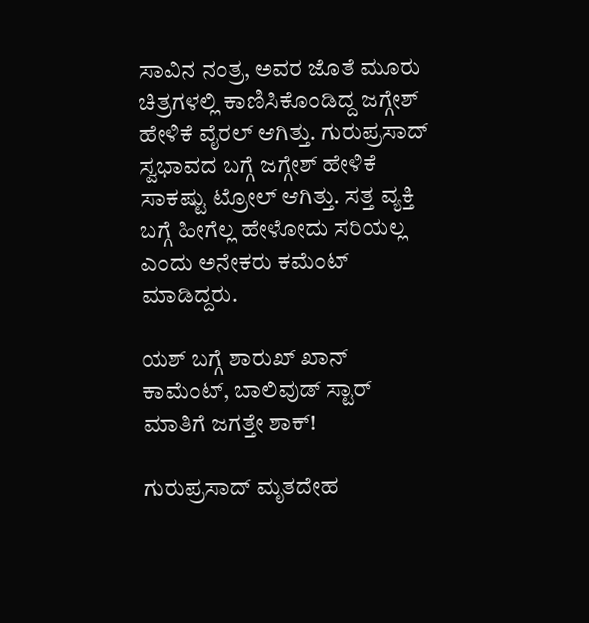ಸಾವಿನ ನಂತ್ರ, ಅವರ ಜೊತೆ ಮೂರು ಚಿತ್ರಗಳಲ್ಲಿ ಕಾಣಿಸಿಕೊಂಡಿದ್ದ ಜಗ್ಗೇಶ್ ಹೇಳಿಕೆ ವೈರಲ್ ಆಗಿತ್ತು. ಗುರುಪ್ರಸಾದ್ ಸ್ವಭಾವದ ಬಗ್ಗೆ ಜಗ್ಗೇಶ್ ಹೇಳಿಕೆ ಸಾಕಷ್ಟು ಟ್ರೋಲ್ ಆಗಿತ್ತು. ಸತ್ತ ವ್ಯಕ್ತಿ ಬಗ್ಗೆ ಹೀಗೆಲ್ಲ ಹೇಳೋದು ಸರಿಯಲ್ಲ ಎಂದು ಅನೇಕರು ಕಮೆಂಟ್ ಮಾಡಿದ್ದರು.

ಯಶ್ ಬಗ್ಗೆ ಶಾರುಖ್‌ ಖಾನ್ ಕಾಮೆಂಟ್, ಬಾಲಿವುಡ್ ಸ್ಟಾರ್ ಮಾತಿಗೆ ಜಗತ್ತೇ ಶಾಕ್!

ಗುರುಪ್ರಸಾದ್ ಮೃತದೇಹ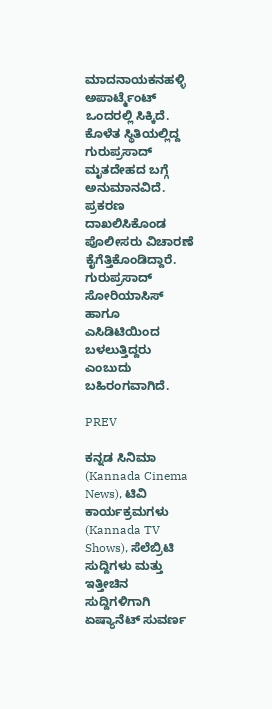ಮಾದನಾಯಕನಹಳ್ಳಿ ಅಪಾರ್ಟ್ಮೆಂಟ್ ಒಂದರಲ್ಲಿ ಸಿಕ್ಕಿದೆ. ಕೊಳೆತ ಸ್ಥಿತಿಯಲ್ಲಿದ್ದ ಗುರುಪ್ರಸಾದ್ ಮೃತದೇಹದ ಬಗ್ಗೆ ಅನುಮಾನವಿದೆ. ಪ್ರಕರಣ ದಾಖಲಿಸಿಕೊಂಡ ಪೊಲೀಸರು ವಿಚಾರಣೆ ಕೈಗೆತ್ತಿಕೊಂಡಿದ್ದಾರೆ. ಗುರುಪ್ರಸಾದ್ ಸೋರಿಯಾಸಿಸ್ ಹಾಗೂ ಎಸಿಡಿಟಿಯಿಂದ ಬಳಲುತ್ತಿದ್ದರು ಎಂಬುದು ಬಹಿರಂಗವಾಗಿದೆ.

PREV

ಕನ್ನಡ ಸಿನಿಮಾ (Kannada Cinema News), ಟಿವಿ ಕಾರ್ಯಕ್ರಮಗಳು (Kannada TV Shows), ಸೆಲೆಬ್ರಿಟಿ ಸುದ್ದಿಗಳು ಮತ್ತು ಇತ್ತೀಚಿನ ಸುದ್ದಿಗಳಿಗಾಗಿ ಏಷ್ಯಾನೆಟ್ ಸುವರ್ಣ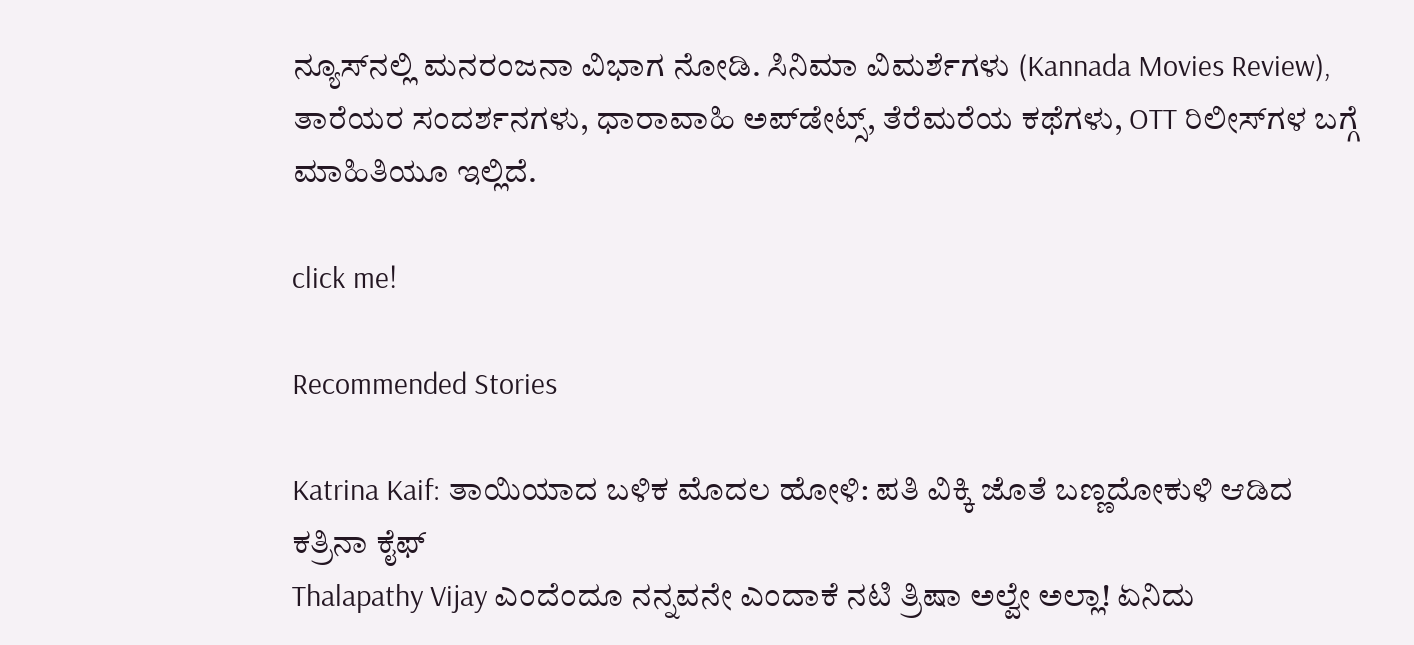ನ್ಯೂಸ್‌ನಲ್ಲಿ ಮನರಂಜನಾ ವಿಭಾಗ ನೋಡಿ. ಸಿನಿಮಾ ವಿಮರ್ಶೆಗಳು (Kannada Movies Review), ತಾರೆಯರ ಸಂದರ್ಶನಗಳು, ಧಾರಾವಾಹಿ ಅಪ್‌ಡೇಟ್ಸ್‌, ತೆರೆಮರೆಯ ಕಥೆಗಳು, OTT ರಿಲೀಸ್‌ಗಳ ಬಗ್ಗೆ ಮಾಹಿತಿಯೂ ಇಲ್ಲಿದೆ.

click me!

Recommended Stories

Katrina Kaif: ತಾಯಿಯಾದ ಬಳಿಕ ಮೊದಲ ಹೋಳಿ: ಪತಿ ವಿಕ್ಕಿ ಜೊತೆ ಬಣ್ಣದೋಕುಳಿ ಆಡಿದ ಕತ್ರಿನಾ ಕೈಫ್
Thalapathy Vijay ಎಂದೆಂದೂ ನನ್ನವನೇ ಎಂದಾಕೆ ನಟಿ ತ್ರಿಷಾ ಅಲ್ವೇ ಅಲ್ಲಾ! ಏನಿದು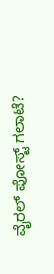ವೈರಲ್ ಪೋಸ್ಟ್ ಗಲಾಟೆ?